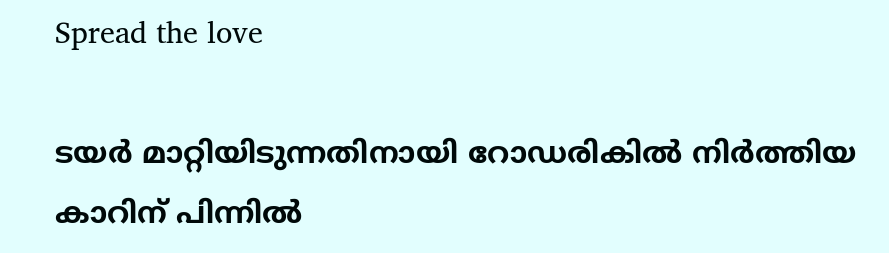Spread the love

ടയര്‍ മാറ്റിയിടുന്നതിനായി റോഡരികില്‍ നിര്‍ത്തിയ കാറിന് പിന്നില്‍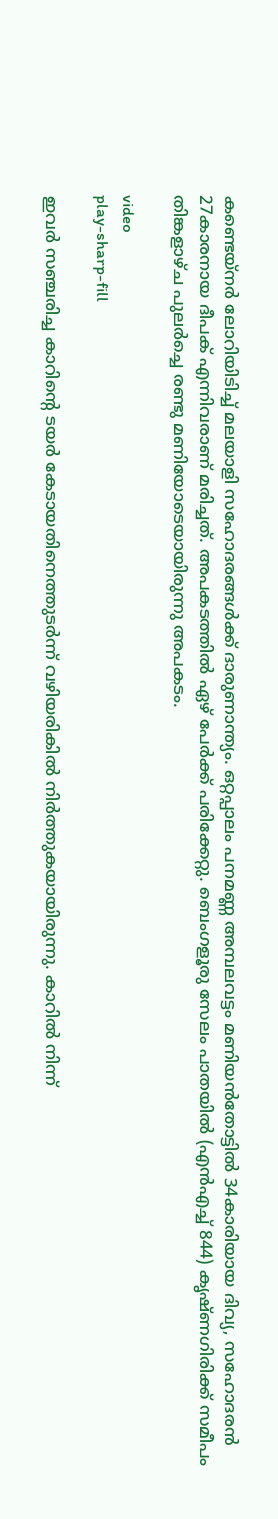കണ്ടെയ്‌നര്‍ ലോറിയിടിച്ച് മലയാളി സഹോദരങ്ങള്‍ക്ക് ദാരുണാന്ത്യം. ഒറ്റപ്പാലം പനമണ്ണ അമ്പലവട്ടം മണിയന്‍തോട്ടില്‍ 34കാരിയായ ദിവ്യ, സഹോദരന്‍ 27കാരനായ ദീപക് എന്നിവരാണ് മരിച്ചത്. അപകടത്തിൽ ഏഴ് പേര്‍ക്ക് പരിക്കേറ്റു. ബെംഗളൂരു സേലം പാതയില്‍ (എന്‍എച്ച് 844) കൃഷ്ണഗിരിക്ക് സമീപം തിങ്കളാഴ്ച പുലര്‍ച്ചെ രണ്ടു മണിയോടെയായിരുന്നു അപകടം.

video
play-sharp-fill

ഇവര്‍ സഞ്ചരിച്ച കാറിന്റെ ടയർ കേടായതിനെത്തുടര്‍ന്ന് വഴിയരികില്‍ നിര്‍ത്തുകയായിരുന്നു. കാറിൽ നിന്ന്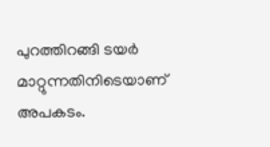പുറത്തിറങ്ങി ടയർ മാറ്റുന്നതിനിടെയാണ് അപകടം.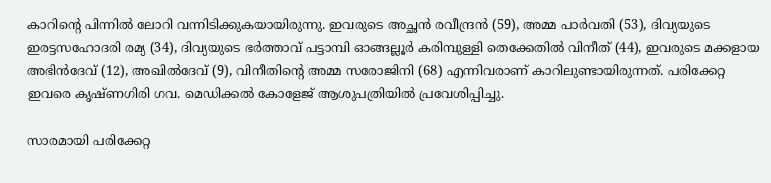കാറിന്റെ പിന്നിൽ ലോറി വന്നിടിക്കുകയായിരുന്നു. ഇവരുടെ അച്ഛന്‍ രവീന്ദ്രന്‍ (59), അമ്മ പാര്‍വതി (53), ദിവ്യയുടെ ഇരട്ടസഹോദരി രമ്യ (34), ദിവ്യയുടെ ഭര്‍ത്താവ് പട്ടാമ്പി ഓങ്ങല്ലൂര്‍ കരിമ്പുള്ളി തെക്കേതില്‍ വിനീത് (44), ഇവരുടെ മക്കളായ അഭിന്‍ദേവ് (12), അഖില്‍ദേവ് (9), വിനീതിന്റെ അമ്മ സരോജിനി (68) എന്നിവരാണ് കാറിലുണ്ടായിരുന്നത്. പരിക്കേറ്റ ഇവരെ കൃഷ്ണഗിരി ഗവ. മെഡിക്കല്‍ കോളേജ് ആശുപത്രിയില്‍ പ്രവേശിപ്പിച്ചു.

സാരമായി പരിക്കേറ്റ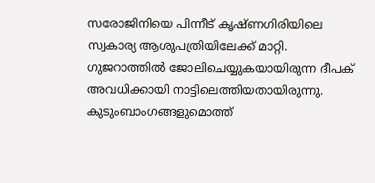സരോജിനിയെ പിന്നീട് കൃഷ്ണഗിരിയിലെ സ്വകാര്യ ആശുപത്രിയിലേക്ക് മാറ്റി. ഗുജറാത്തില്‍ ജോലിചെയ്യുകയായിരുന്ന ദീപക് അവധിക്കായി നാട്ടിലെത്തിയതായിരുന്നു. കുടുംബാംഗങ്ങളുമൊത്ത്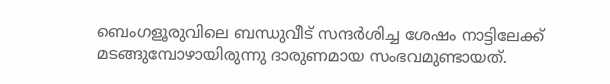ബെംഗളൂരുവിലെ ബന്ധുവീട് സന്ദര്‍ശിച്ച ശേഷം നാട്ടിലേക്ക് മടങ്ങുമ്പോഴായിരുന്നു ദാരുണമായ സംഭവമുണ്ടായത്.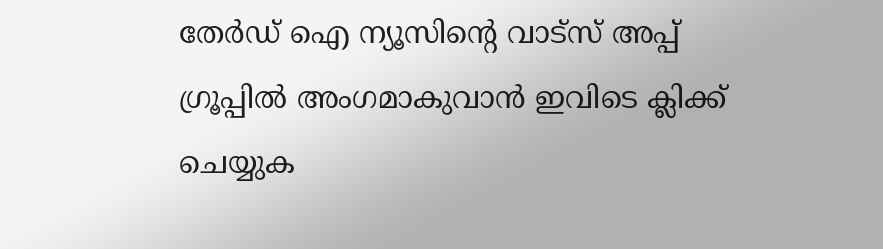തേർഡ് ഐ ന്യൂസിന്റെ വാട്സ് അപ്പ് ഗ്രൂപ്പിൽ അംഗമാകുവാൻ ഇവിടെ ക്ലിക്ക് ചെയ്യുക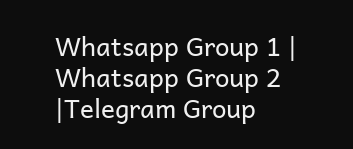Whatsapp Group 1 | Whatsapp Group 2 |Telegram Group